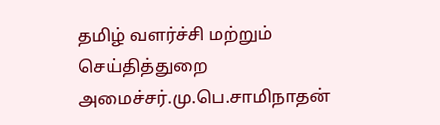தமிழ் வளர்ச்சி மற்றும் செய்தித்துறை அமைச்சர்.மு.பெ.சாமிநாதன்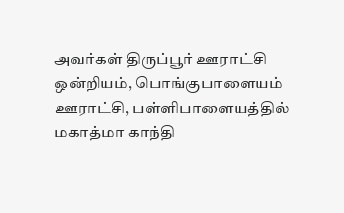அவர்கள் திருப்பூர் ஊராட்சி ஒன்றியம், பொங்குபாளையம் ஊராட்சி, பள்ளிபாளையத்தில் மகாத்மா காந்தி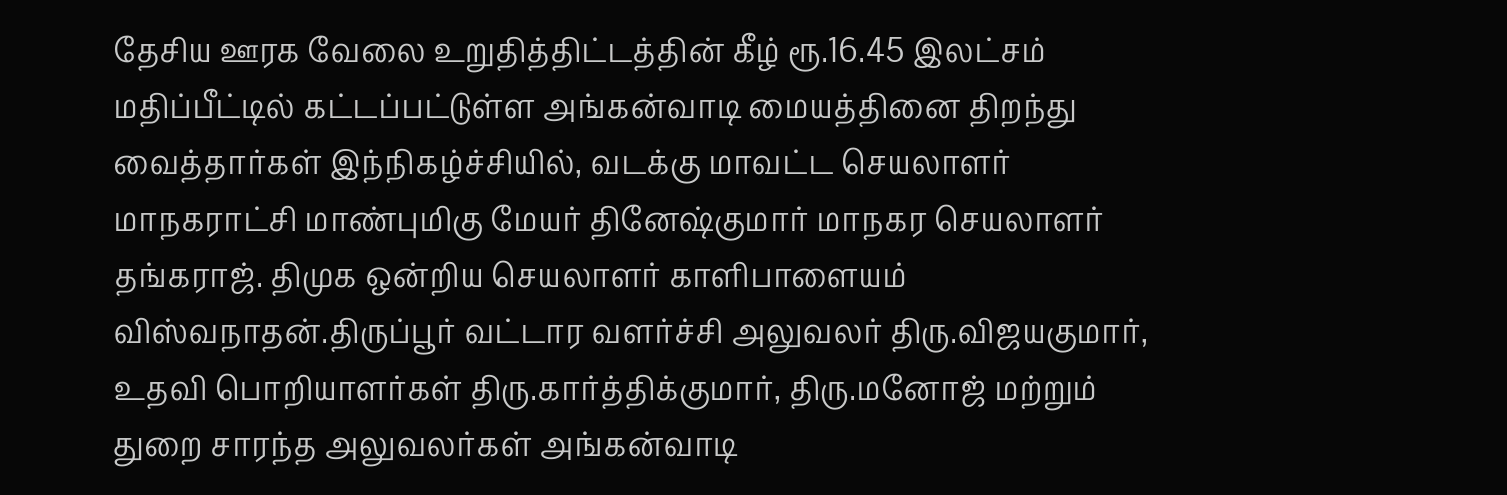தேசிய ஊரக வேலை உறுதித்திட்டத்தின் கீழ் ரூ.16.45 இலட்சம் மதிப்பீட்டில் கட்டப்பட்டுள்ள அங்கன்வாடி மையத்தினை திறந்து வைத்தார்கள் இந்நிகழ்ச்சியில், வடக்கு மாவட்ட செயலாளர் மாநகராட்சி மாண்புமிகு மேயர் தினேஷ்குமார் மாநகர செயலாளர் தங்கராஜ். திமுக ஒன்றிய செயலாளர் காளிபாளையம் விஸ்வநாதன்.திருப்பூர் வட்டார வளர்ச்சி அலுவலர் திரு.விஜயகுமார், உதவி பொறியாளர்கள் திரு.கார்த்திக்குமார், திரு.மனோஜ் மற்றும் துறை சாரந்த அலுவலர்கள் அங்கன்வாடி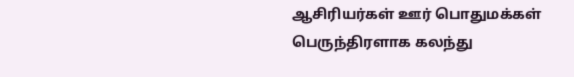ஆசிரியர்கள் ஊர் பொதுமக்கள் பெருந்திரளாக கலந்து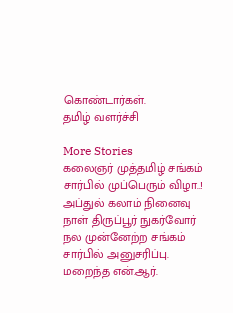கொண்டார்கள்.
தமிழ் வளர்ச்சி

More Stories
கலைஞர் முத்தமிழ் சங்கம் சார்பில் முப்பெரும் விழா..!
அப்துல் கலாம் நினைவு நாள் திருப்பூர் நுகர்வோர் நல முன்னேற்ற சங்கம் சார்பில் அனுசரிப்பு.
மறைந்த என்.ஆர்.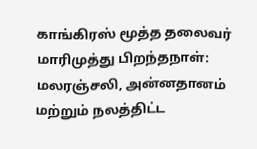காங்கிரஸ் மூத்த தலைவர் மாரிமுத்து பிறந்தநாள்: மலரஞ்சலி, அன்னதானம் மற்றும் நலத்திட்ட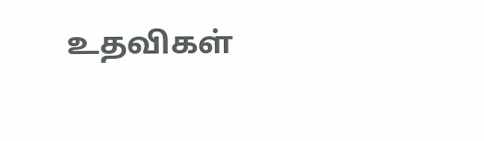உதவிகள்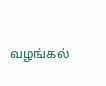வழங்கல்